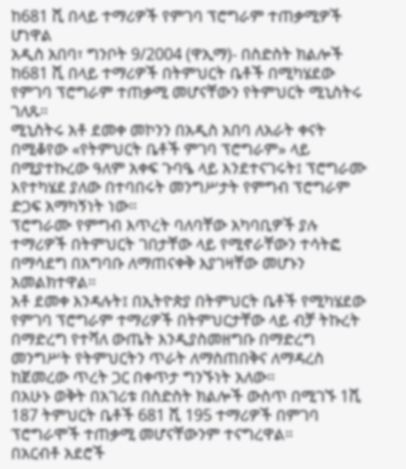ከ681 ሺ በላይ ተማሪዎች የምገባ ፕሮግራም ተጠቃሚዎች ሆነዋል
አዲስ አበባ፣ ግንቦት 9/2004 (ዋኢማ)- በስድስት ክልሎች ከ681 ሺ በላይ ተማሪዎች በትምህርት ቤቶች በሚካሄደው የምገባ ፕሮግራም ተጠቃሚ መሆናቸውን የትምህርት ሚኒስትሩ ገለጹ።
ሚኒስትሩ አቶ ደመቀ መኮንን በአዲስ አበባ ለአራት ቀናት በሚቆየው «የትምህርት ቤቶች ምገባ ፕሮግራም» ላይ በሚያተኩረው ዓለም አቀፍ ጉባዔ ላይ እንደተናገሩት፤ ፕሮግራሙ እየተካሄደ ያለው በተባበሩት መንግሥታት የምግብ ፕሮግራም ድጋፍ አማካኝነት ነው።
ፕሮግራሙ የምግብ እጥረት ባለባቸው አካባቢዎች ያሉ ተማሪዎች በትምህርት ገበታቸው ላይ የሚኖራቸውን ተሳትፎ በማሳደግ በአግባቡ ለማጠናቀቅ እያገዛቸው መሆኑን አመልክተዋል።
አቶ ደመቀ እንዳሉት፤ በኢትዮጵያ በትምህርት ቤቶች የሚካሄደው የምገባ ፕሮግራም ተማሪዎች በትምህርታቸው ላይ ብቻ ትኩረት በማድረግ የተሻለ ውጤት እንዲያስመዘግቡ በማድረግ መንግሥት የትምህርትን ጥራት ለማስጠበቅና ለማዳረስ ከጀመረው ጥረት ጋር በቀጥታ ግንኙነት አለው።
በአሁኑ ወቅት በአገሪቱ በስድስት ክልሎች ውስጥ በሚገኙ 1ሺ 187 ትምህርት ቤቶች 681 ሺ 195 ተማሪዎች በምገባ ፕሮግራሞች ተጠቃሚ መሆናቸውንም ተናግረዋል።
በአርብቶ አደሮች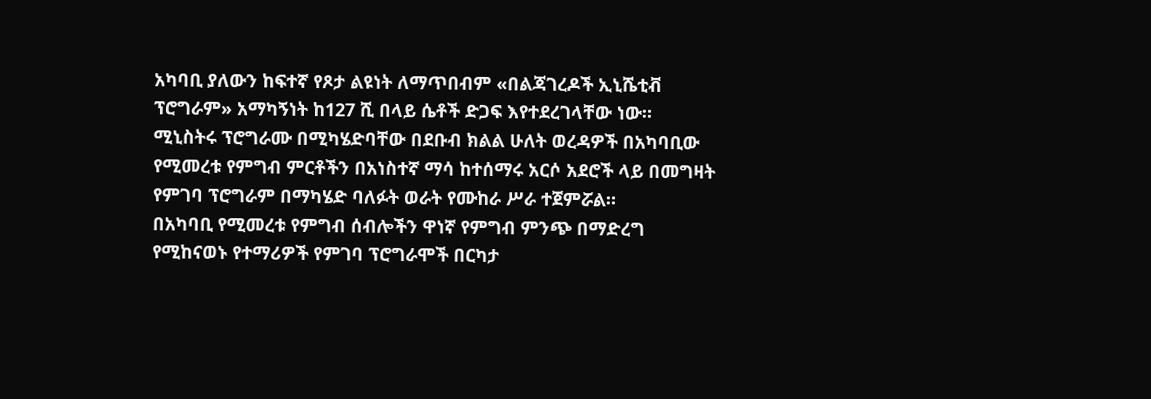አካባቢ ያለውን ከፍተኛ የጾታ ልዩነት ለማጥበብም «በልጃገረዶች ኢኒሼቲቭ ፕሮግራም» አማካኝነት ከ127 ሺ በላይ ሴቶች ድጋፍ እየተደረገላቸው ነው።
ሚኒስትሩ ፕሮግራሙ በሚካሄድባቸው በደቡብ ክልል ሁለት ወረዳዎች በአካባቢው የሚመረቱ የምግብ ምርቶችን በአነስተኛ ማሳ ከተሰማሩ አርሶ አደሮች ላይ በመግዛት የምገባ ፕሮግራም በማካሄድ ባለፉት ወራት የሙከራ ሥራ ተጀምሯል።
በአካባቢ የሚመረቱ የምግብ ሰብሎችን ዋነኛ የምግብ ምንጭ በማድረግ የሚከናወኑ የተማሪዎች የምገባ ፕሮግራሞች በርካታ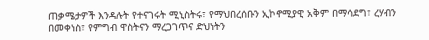ጠቃሜታዎች እንዳሉት የተናገሩት ሚኒስትሩ፣ የማህበረሰቡን ኢኮኖሚያዊ አቅም በማሳደግ፣ ረሃብን በመቀነስ፣ የምግብ ዋስትናን ማረጋገጥና ድህነትን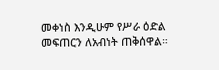መቀነስ እንዲሁም የሥራ ዕድል መፍጠርን ለአብነት ጠቅሰዋል።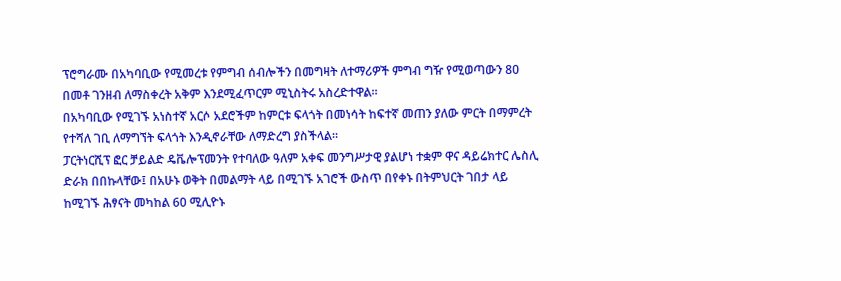ፕሮግራሙ በአካባቢው የሚመረቱ የምግብ ሰብሎችን በመግዛት ለተማሪዎች ምግብ ግዥ የሚወጣውን 80 በመቶ ገንዘብ ለማስቀረት አቅም እንደሚፈጥርም ሚኒስትሩ አስረድተዋል።
በአካባቢው የሚገኙ አነስተኛ አርሶ አደሮችም ከምርቱ ፍላጎት በመነሳት ከፍተኛ መጠን ያለው ምርት በማምረት የተሻለ ገቢ ለማግኘት ፍላጎት እንዲኖራቸው ለማድረግ ያስችላል።
ፓርትነርሺፕ ፎር ቻይልድ ዴቬሎፕመንት የተባለው ዓለም አቀፍ መንግሥታዊ ያልሆነ ተቋም ዋና ዳይሬክተር ሌስሊ ድራክ በበኩላቸው፤ በአሁኑ ወቅት በመልማት ላይ በሚገኙ አገሮች ውስጥ በየቀኑ በትምህርት ገበታ ላይ ከሚገኙ ሕፃናት መካከል 60 ሚሊዮኑ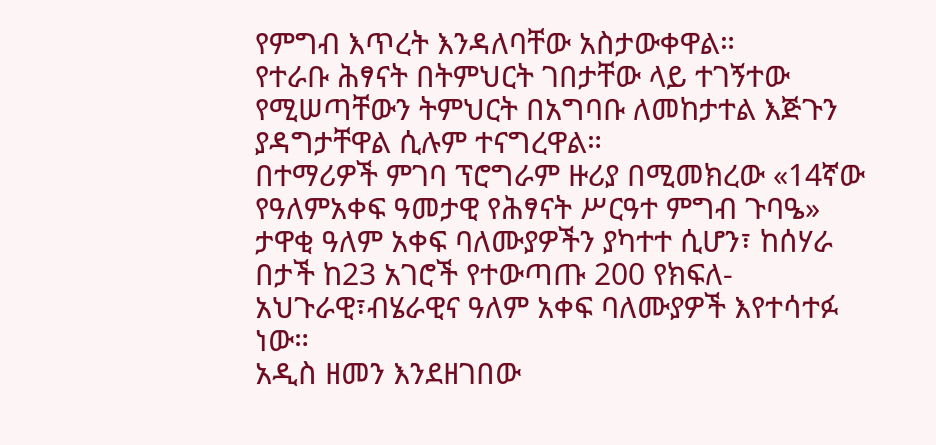የምግብ እጥረት እንዳለባቸው አስታውቀዋል።
የተራቡ ሕፃናት በትምህርት ገበታቸው ላይ ተገኝተው የሚሠጣቸውን ትምህርት በአግባቡ ለመከታተል እጅጉን ያዳግታቸዋል ሲሉም ተናግረዋል።
በተማሪዎች ምገባ ፕሮግራም ዙሪያ በሚመክረው «14ኛው የዓለምአቀፍ ዓመታዊ የሕፃናት ሥርዓተ ምግብ ጉባዔ» ታዋቂ ዓለም አቀፍ ባለሙያዎችን ያካተተ ሲሆን፣ ከሰሃራ በታች ከ23 አገሮች የተውጣጡ 200 የክፍለ-አህጉራዊ፣ብሄራዊና ዓለም አቀፍ ባለሙያዎች እየተሳተፉ ነው።
አዲስ ዘመን እንደዘገበው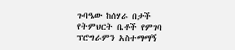ጉባዔው ከሰሃራ በታች የትምህርት ቤቶች የምገባ ፕሮግራምን አስተማማኝ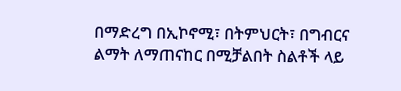በማድረግ በኢኮኖሚ፣ በትምህርት፣ በግብርና ልማት ለማጠናከር በሚቻልበት ስልቶች ላይ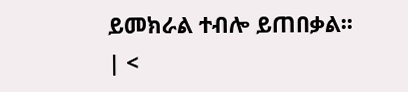ይመክራል ተብሎ ይጠበቃል፡፡
| <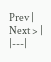Prev | Next > |
|---|